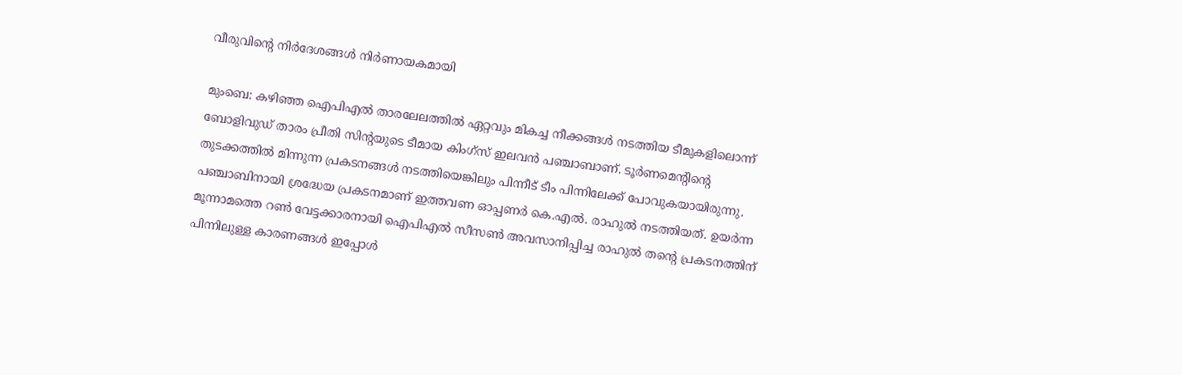വീരുവിന്‍റെ നിര്‍ദേശങ്ങള്‍ നിര്‍ണായകമായി

മുംബെ: കഴിഞ്ഞ ഐപിഎല്‍ താരലേലത്തില്‍ ഏറ്റവും മികച്ച നീക്കങ്ങള്‍ നടത്തിയ ടീമുകളിലൊന്ന് ബോളിവുഡ് താരം പ്രീതി സിന്‍റയുടെ ടീമായ കിംഗ്സ് ഇലവന്‍ പഞ്ചാബാണ്. ടൂര്‍ണമെന്‍റിന്‍റെ തുടക്കത്തില്‍ മിന്നുന്ന പ്രകടനങ്ങള്‍ നടത്തിയെങ്കിലും പിന്നീട് ടീം പിന്നിലേക്ക് പോവുകയായിരുന്നു. പഞ്ചാബിനായി ശ്രദ്ധേയ പ്രകടനമാണ് ഇത്തവണ ഓപ്പണര്‍ കെ.എല്‍. രാഹുല്‍ നടത്തിയത്. ഉയര്‍ന്ന മൂന്നാമത്തെ റണ്‍ വേട്ടക്കാരനായി ഐപിഎല്‍ സീസണ്‍ അവസാനിപ്പിച്ച രാഹുല്‍ തന്‍റെ പ്രകടനത്തിന് പിന്നിലുള്ള കാരണങ്ങള്‍ ഇപ്പോള്‍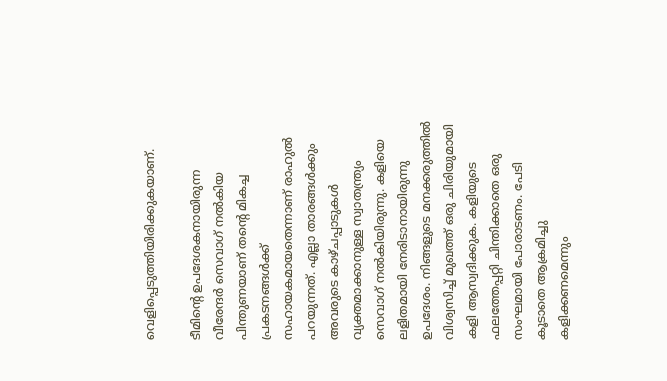വെളിപ്പെടുത്തിയിരിക്കുകയാണ്.

ടീമിന്‍റെ ഉപദേശകനായിരുന്ന വീരേന്ദര്‍ സെവാഗ് നല്‍കിയ പിന്തുണയാണ് തന്‍റെ മികച്ച പ്രകടനങ്ങള്‍ക്ക് സഹായകമായതെന്നാണ് രാഹുല്‍ പറയുന്നത്. എല്ലാ താരങ്ങള്‍ക്കും അവരുടെ കാഴ്ചപ്പാടുകള്‍ വ്യക്തമാക്കാനുള്ള സ്വാതന്ത്ര്യം സെവാഗ് നല്‍കിയിരുന്നു. കളിയെ ലളിതമായി നേരിടാനായിരുന്നു ഉപദേശം. നിങ്ങളുടെ മനക്കരുത്തില്‍ വിശ്വസിച്ച് മുഖത്ത് ഒരു ചിരിയുമായി കളി ആസ്വദിക്കുക. കളിയുടെ ഫലത്തേപ്പറ്റി ചിന്തിക്കാതെ ഒരു സംഘമായി പോരാടണം. പേടി കൂടാതെ ആക്രമിച്ചു കളിക്കണമെന്നും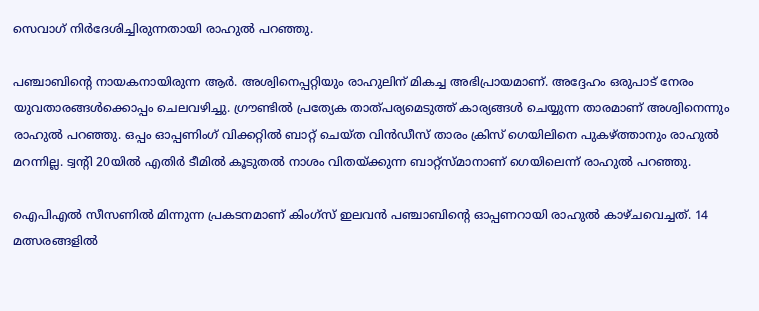സെവാഗ് നിര്‍ദേശിച്ചിരുന്നതായി രാഹുല്‍ പറഞ്ഞു.

പഞ്ചാബിന്‍റെ നായകനായിരുന്ന ആര്‍. അശ്വിനെപ്പറ്റിയും രാഹുലിന് മികച്ച അഭിപ്രായമാണ്. അദ്ദേഹം ഒരുപാട് നേരം യുവതാരങ്ങള്‍ക്കൊപ്പം ചെലവഴിച്ചു. ഗ്രൗണ്ടില്‍ പ്രത്യേക താത്പര്യമെടുത്ത് കാര്യങ്ങള്‍ ചെയ്യുന്ന താരമാണ് അശ്വിനെന്നും രാഹുല്‍ പറഞ്ഞു. ഒപ്പം ഓപ്പണിംഗ് വിക്കറ്റില്‍ ബാറ്റ് ചെയ്ത വിന്‍ഡീസ് താരം ക്രിസ് ഗെയിലിനെ പുകഴ്ത്താനും രാഹുല്‍ മറന്നില്ല. ട്വന്‍റി 20യില്‍ എതിര്‍ ടീമില്‍ കൂടുതല്‍ നാശം വിതയ്ക്കുന്ന ബാറ്റ്സ്മാനാണ് ഗെയിലെന്ന് രാഹുല്‍ പറഞ്ഞു.

ഐപിഎല്‍ സീസണില്‍ മിന്നുന്ന പ്രകടനമാണ് കിംഗ്സ് ഇലവന്‍ പഞ്ചാബിന്‍റെ ഓപ്പണറായി രാഹുല്‍ കാഴ്ചവെച്ചത്. 14 മത്സരങ്ങളില്‍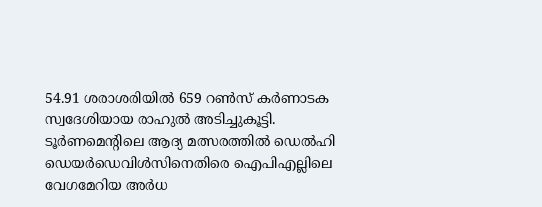54.91 ശരാശരിയില്‍ 659 റണ്‍സ് കര്‍ണാടക സ്വദേശിയായ രാഹുല്‍ അടിച്ചുകൂട്ടി. ടൂര്‍ണമെന്‍റിലെ ആദ്യ മത്സരത്തില്‍ ഡെല്‍ഹി ഡെയര്‍ഡെവിള്‍സിനെതിരെ ഐപിഎല്ലിലെ വേഗമേറിയ അര്‍ധ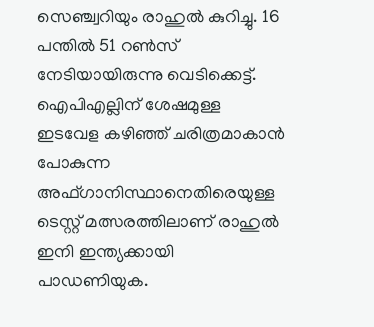സെഞ്ച്വറിയും രാഹുല്‍ കുറിച്ചു. 16 പന്തില്‍ 51 റണ്‍സ് നേടിയായിരുന്നു വെടിക്കെട്ട്. ഐപിഎല്ലിന് ശേഷമുള്ള ഇടവേള കഴിഞ്ഞ് ചരിത്രമാകാന്‍ പോകുന്ന അഫ്ഗാനിസ്ഥാനെതിരെയുള്ള ടെസ്റ്റ് മത്സരത്തിലാണ് രാഹുല്‍ ഇനി ഇന്ത്യക്കായി പാഡണിയുക.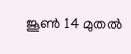ജൂണ്‍ 14 മുതല്‍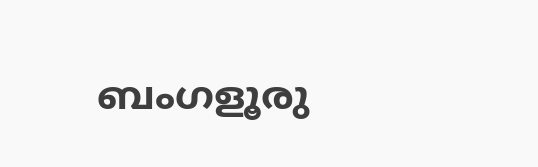ബംഗളൂരു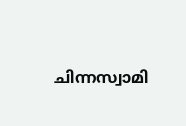ചിന്നസ്വാമി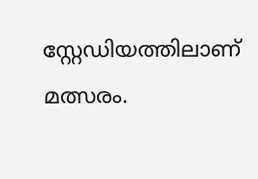സ്റ്റേഡിയത്തിലാണ് മത്സരം.